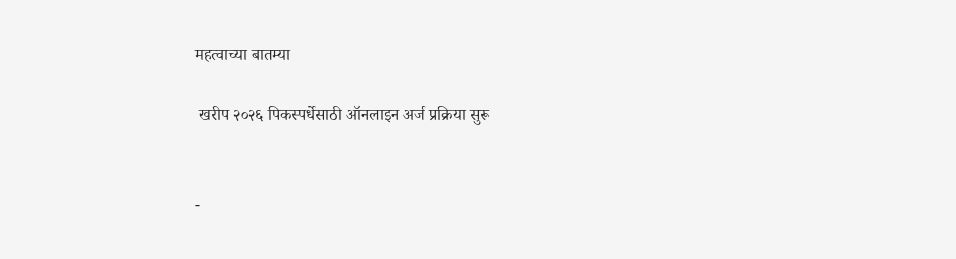महत्वाच्या बातम्या

 खरीप २०२६ पिकस्पर्धेसाठी ऑनलाइन अर्ज प्रक्रिया सुरू


-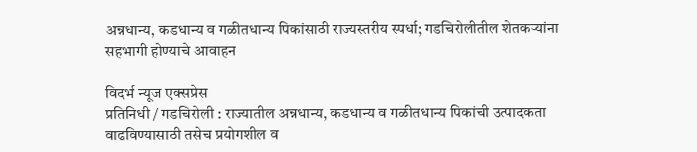अन्नधान्य, कडधान्य व गळीतधान्य पिकांसाठी राज्यस्तरीय स्पर्धा; गडचिरोलीतील शेतकऱ्यांना सहभागी होण्याचे आवाहन

विदर्भ न्यूज एक्सप्रेस
प्रतिनिधी / गडचिरोली : राज्यातील अन्नधान्य, कडधान्य व गळीतधान्य पिकांची उत्पादकता वाढविण्यासाठी तसेच प्रयोगशील व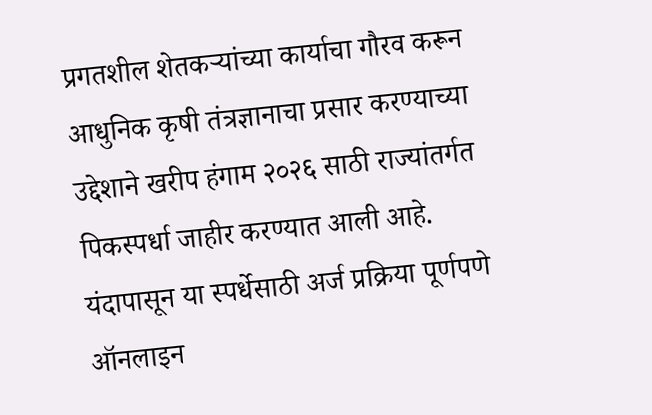प्रगतशील शेतकऱ्यांच्या कार्याचा गौरव करून आधुनिक कृषी तंत्रज्ञानाचा प्रसार करण्याच्या उद्देशाने खरीप हंगाम २०२६ साठी राज्यांतर्गत पिकस्पर्धा जाहीर करण्यात आली आहे. यंदापासून या स्पर्धेसाठी अर्ज प्रक्रिया पूर्णपणे ऑनलाइन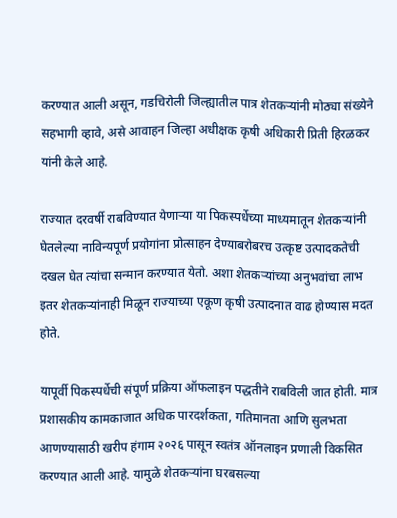करण्यात आली असून, गडचिरोली जिल्ह्यातील पात्र शेतकऱ्यांनी मोठ्या संख्येने सहभागी व्हावे, असे आवाहन जिल्हा अधीक्षक कृषी अधिकारी प्रिती हिरळकर यांनी केले आहे.

राज्यात दरवर्षी राबविण्यात येणाऱ्या या पिकस्पर्धेच्या माध्यमातून शेतकऱ्यांनी घेतलेल्या नाविन्यपूर्ण प्रयोगांना प्रोत्साहन देण्याबरोबरच उत्कृष्ट उत्पादकतेची दखल घेत त्यांचा सन्मान करण्यात येतो. अशा शेतकऱ्यांच्या अनुभवांचा लाभ इतर शेतकऱ्यांनाही मिळून राज्याच्या एकूण कृषी उत्पादनात वाढ होण्यास मदत होते.

यापूर्वी पिकस्पर्धेची संपूर्ण प्रक्रिया ऑफलाइन पद्धतीने राबविली जात होती. मात्र प्रशासकीय कामकाजात अधिक पारदर्शकता, गतिमानता आणि सुलभता आणण्यासाठी खरीप हंगाम २०२६ पासून स्वतंत्र ऑनलाइन प्रणाली विकसित करण्यात आली आहे. यामुळे शेतकऱ्यांना घरबसल्या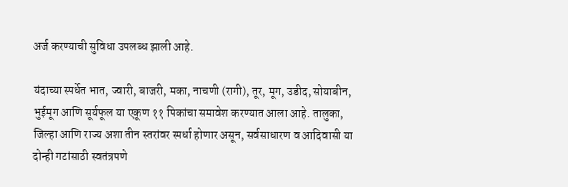अर्ज करण्याची सुविधा उपलब्ध झाली आहे.

यंदाच्या स्पर्धेत भात, ज्वारी, बाजरी, मका, नाचणी (रागी), तूर, मूग, उडीद, सोयाबीन, भुईमूग आणि सूर्यफूल या एकूण ११ पिकांचा समावेश करण्यात आला आहे. तालुका, जिल्हा आणि राज्य अशा तीन स्तरांवर स्पर्धा होणार असून, सर्वसाधारण व आदिवासी या दोन्ही गटांसाठी स्वतंत्रपणे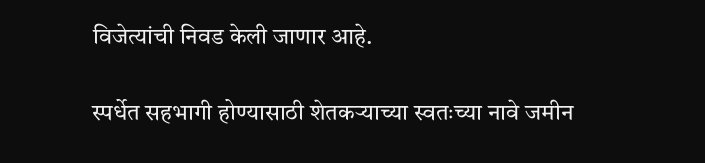विजेत्यांची निवड केली जाणार आहे.

स्पर्धेत सहभागी होण्यासाठी शेतकऱ्याच्या स्वतःच्या नावे जमीन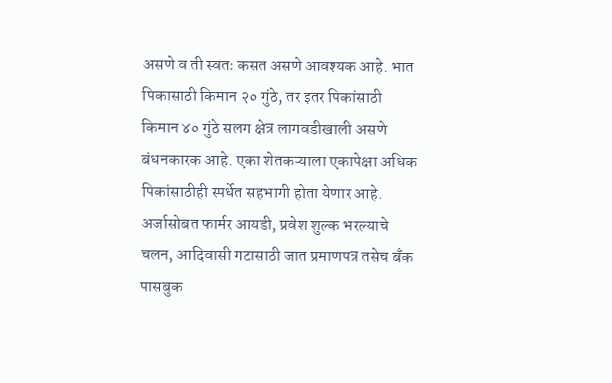असणे व ती स्वतः कसत असणे आवश्यक आहे. भात पिकासाठी किमान २० गुंठे, तर इतर पिकांसाठी किमान ४० गुंठे सलग क्षेत्र लागवडीखाली असणे बंधनकारक आहे. एका शेतकऱ्याला एकापेक्षा अधिक पिकांसाठीही स्पर्धेत सहभागी होता येणार आहे. अर्जासोबत फार्मर आयडी, प्रवेश शुल्क भरल्याचे चलन, आदिवासी गटासाठी जात प्रमाणपत्र तसेच बँक पासबुक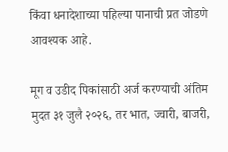किंवा धनादेशाच्या पहिल्या पानाची प्रत जोडणे आवश्यक आहे.

मूग व उडीद पिकांसाठी अर्ज करण्याची अंतिम मुदत ३१ जुलै २०२६, तर भात, ज्वारी, बाजरी,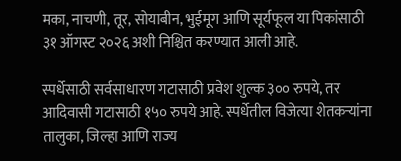मका, नाचणी, तूर, सोयाबीन, भुईमूग आणि सूर्यफूल या पिकांसाठी ३१ ऑगस्ट २०२६ अशी निश्चित करण्यात आली आहे.

स्पर्धेसाठी सर्वसाधारण गटासाठी प्रवेश शुल्क ३०० रुपये, तर आदिवासी गटासाठी १५० रुपये आहे. स्पर्धेतील विजेत्या शेतकऱ्यांना तालुका, जिल्हा आणि राज्य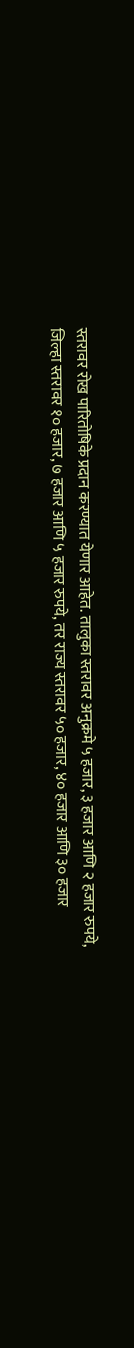स्तरावर रोख पारितोषिके प्रदान करण्यात येणार आहेत. तालुका स्तरावर अनुक्रमे ५ हजार, ३ हजार आणि २ हजार रुपये, जिल्हा स्तरावर १० हजार, ७ हजार आणि ५ हजार रुपये, तर राज्य स्तरावर ५० हजार, ४० हजार आणि ३० हजार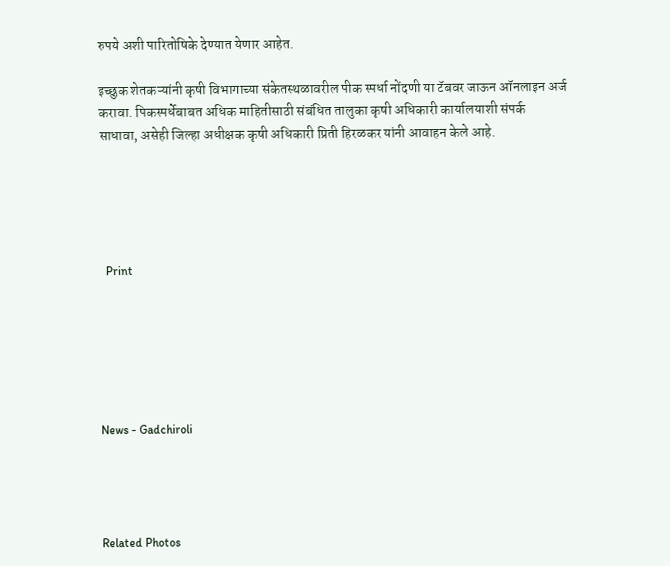रुपये अशी पारितोषिके देण्यात येणार आहेत.

इच्छुक शेतकऱ्यांनी कृषी विभागाच्या संकेतस्थळावरील पीक स्पर्धा नोंदणी या टॅबवर जाऊन ऑनलाइन अर्ज करावा. पिकस्पर्धेबाबत अधिक माहितीसाठी संबंधित तालुका कृषी अधिकारी कार्यालयाशी संपर्क साधावा, असेही जिल्हा अधीक्षक कृषी अधिकारी प्रिती हिरळकर यांनी आवाहन केले आहे.





  Print






News - Gadchiroli




Related Photos